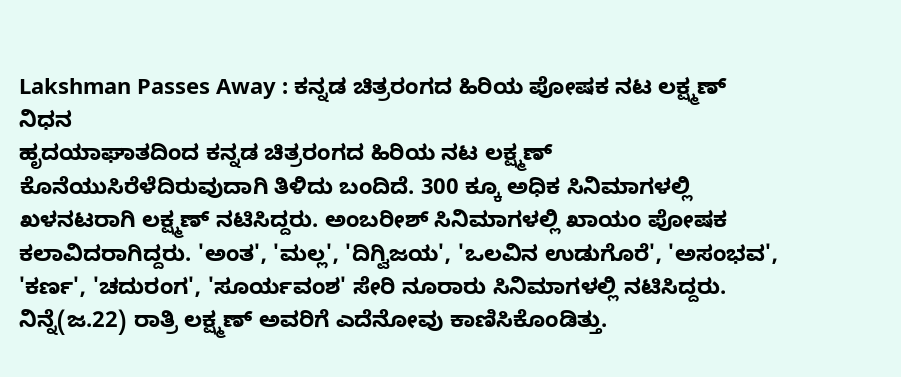Lakshman Passes Away : ಕನ್ನಡ ಚಿತ್ರರಂಗದ ಹಿರಿಯ ಪೋಷಕ ನಟ ಲಕ್ಷ್ಮಣ್ ನಿಧನ
ಹೃದಯಾಘಾತದಿಂದ ಕನ್ನಡ ಚಿತ್ರರಂಗದ ಹಿರಿಯ ನಟ ಲಕ್ಷ್ಮಣ್ ಕೊನೆಯುಸಿರೆಳೆದಿರುವುದಾಗಿ ತಿಳಿದು ಬಂದಿದೆ. 300 ಕ್ಕೂ ಅಧಿಕ ಸಿನಿಮಾಗಳಲ್ಲಿ ಖಳನಟರಾಗಿ ಲಕ್ಷ್ಮಣ್ ನಟಿಸಿದ್ದರು. ಅಂಬರೀಶ್ ಸಿನಿಮಾಗಳಲ್ಲಿ ಖಾಯಂ ಪೋಷಕ ಕಲಾವಿದರಾಗಿದ್ದರು. 'ಅಂತ', 'ಮಲ್ಲ', 'ದಿಗ್ವಿಜಯ', 'ಒಲವಿನ ಉಡುಗೊರೆ', 'ಅಸಂಭವ', 'ಕರ್ಣ', 'ಚದುರಂಗ', 'ಸೂರ್ಯವಂಶ' ಸೇರಿ ನೂರಾರು ಸಿನಿಮಾಗಳಲ್ಲಿ ನಟಿಸಿದ್ದರು.
ನಿನ್ನೆ(ಜ.22) ರಾತ್ರಿ ಲಕ್ಷ್ಮಣ್ ಅವರಿಗೆ ಎದೆನೋವು ಕಾಣಿಸಿಕೊಂಡಿತ್ತು.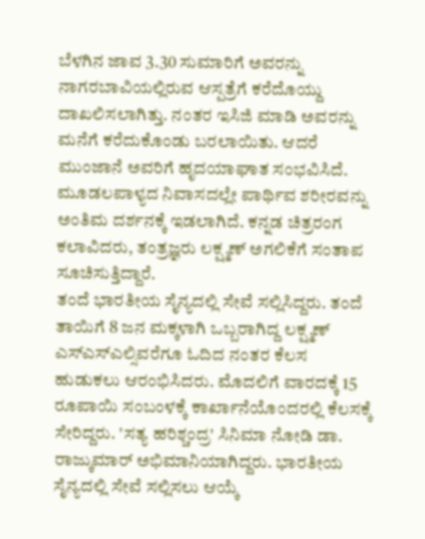ಬೆಳಗಿನ ಜಾವ 3.30 ಸುಮಾರಿಗೆ ಅವರನ್ನು ನಾಗರಬಾವಿಯಲ್ಲಿರುವ ಆಸ್ಪತ್ರೆಗೆ ಕರೆದೊಯ್ದು ದಾಖಲಿಸಲಾಗಿತ್ತು. ನಂತರ ಇಸಿಜಿ ಮಾಡಿ ಅವರನ್ನು ಮನೆಗೆ ಕರೆದುಕೊಂಡು ಬರಲಾಯಿತು. ಆದರೆ ಮುಂಜಾನೆ ಅವರಿಗೆ ಹೃದಯಾಘಾತ ಸಂಭವಿಸಿದೆ. ಮೂಡಲಪಾಳ್ಯದ ನಿವಾಸದಲ್ಲೇ ಪಾರ್ಥಿವ ಶರೀರವನ್ನು ಅಂತಿಮ ದರ್ಶನಕ್ಕೆ ಇಡಲಾಗಿದೆ. ಕನ್ನಡ ಚಿತ್ರರಂಗ ಕಲಾವಿದರು, ತಂತ್ರಜ್ಞರು ಲಕ್ಷ್ಮಣ್ ಅಗಲಿಕೆಗೆ ಸಂತಾಪ ಸೂಚಿಸುತ್ತಿದ್ದಾರೆ.
ತಂದೆ ಭಾರತೀಯ ಸೈನ್ಯದಲ್ಲಿ ಸೇವೆ ಸಲ್ಲಿಸಿದ್ದರು. ತಂದೆ ತಾಯಿಗೆ 8 ಜನ ಮಕ್ಕಳಾಗಿ ಒಬ್ಬರಾಗಿದ್ದ ಲಕ್ಷ್ಮಣ್ ಎಸ್ಎಸ್ಎಲ್ಸಿವರೆಗೂ ಓದಿದ ನಂತರ ಕೆಲಸ ಹುಡುಕಲು ಆರಂಭಿಸಿದರು. ಮೊದಲಿಗೆ ವಾರದಕ್ಕೆ 15 ರೂಪಾಯಿ ಸಂಬಂಳಕ್ಕೆ ಕಾರ್ಖಾನೆಯೊಂದರಲ್ಲಿ ಕೆಲಸಕ್ಕೆ ಸೇರಿದ್ದರು. 'ಸತ್ಯ ಹರಿಶ್ಚಂದ್ರ' ಸಿನಿಮಾ ನೋಡಿ ಡಾ. ರಾಜ್ಕುಮಾರ್ ಅಭಿಮಾನಿಯಾಗಿದ್ದರು. ಭಾರತೀಯ ಸೈನ್ಯದಲ್ಲಿ ಸೇವೆ ಸಲ್ಲಿಸಲು ಆಯ್ಕೆ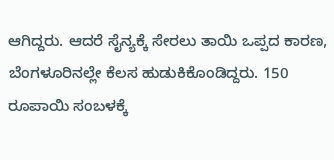ಆಗಿದ್ದರು. ಆದರೆ ಸೈನ್ಯಕ್ಕೆ ಸೇರಲು ತಾಯಿ ಒಪ್ಪದ ಕಾರಣ, ಬೆಂಗಳೂರಿನಲ್ಲೇ ಕೆಲಸ ಹುಡುಕಿಕೊಂಡಿದ್ದರು. 150 ರೂಪಾಯಿ ಸಂಬಳಕ್ಕೆ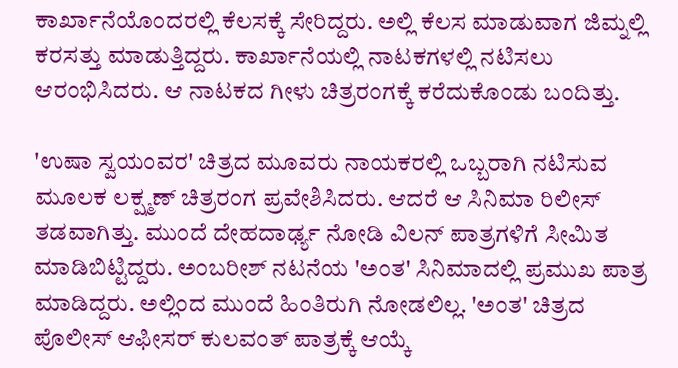ಕಾರ್ಖಾನೆಯೊಂದರಲ್ಲಿ ಕೆಲಸಕ್ಕೆ ಸೇರಿದ್ದರು. ಅಲ್ಲಿ ಕೆಲಸ ಮಾಡುವಾಗ ಜಿಮ್ನಲ್ಲಿ ಕರಸತ್ತು ಮಾಡುತ್ತಿದ್ದರು. ಕಾರ್ಖಾನೆಯಲ್ಲಿ ನಾಟಕಗಳಲ್ಲಿ ನಟಿಸಲು ಆರಂಭಿಸಿದರು. ಆ ನಾಟಕದ ಗೀಳು ಚಿತ್ರರಂಗಕ್ಕೆ ಕರೆದುಕೊಂಡು ಬಂದಿತ್ತು.

'ಉಷಾ ಸ್ವಯಂವರ' ಚಿತ್ರದ ಮೂವರು ನಾಯಕರಲ್ಲಿ ಒಬ್ಬರಾಗಿ ನಟಿಸುವ ಮೂಲಕ ಲಕ್ಷ್ಮಣ್ ಚಿತ್ರರಂಗ ಪ್ರವೇಶಿಸಿದರು. ಆದರೆ ಆ ಸಿನಿಮಾ ರಿಲೀಸ್ ತಡವಾಗಿತ್ತು. ಮುಂದೆ ದೇಹದಾರ್ಢ್ಯ ನೋಡಿ ವಿಲನ್ ಪಾತ್ರಗಳಿಗೆ ಸೀಮಿತ ಮಾಡಿಬಿಟ್ಟಿದ್ದರು. ಅಂಬರೀಶ್ ನಟನೆಯ 'ಅಂತ' ಸಿನಿಮಾದಲ್ಲಿ ಪ್ರಮುಖ ಪಾತ್ರ ಮಾಡಿದ್ದರು. ಅಲ್ಲಿಂದ ಮುಂದೆ ಹಿಂತಿರುಗಿ ನೋಡಲಿಲ್ಲ. 'ಅಂತ' ಚಿತ್ರದ ಪೊಲೀಸ್ ಆಫೀಸರ್ ಕುಲವಂತ್ ಪಾತ್ರಕ್ಕೆ ಆಯ್ಕೆ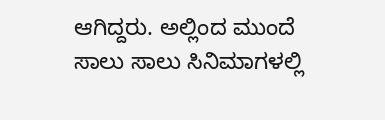ಆಗಿದ್ದರು. ಅಲ್ಲಿಂದ ಮುಂದೆ ಸಾಲು ಸಾಲು ಸಿನಿಮಾಗಳಲ್ಲಿ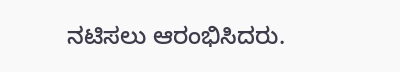ನಟಿಸಲು ಆರಂಭಿಸಿದರು.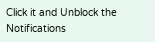Click it and Unblock the Notifications